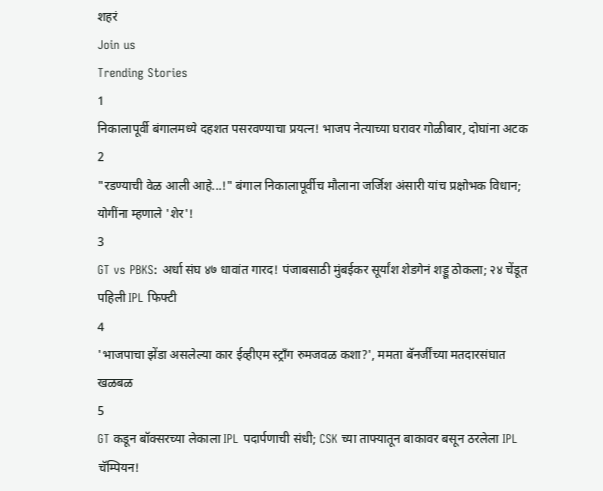शहरं
Join us
Trending Stories
1
निकालापूर्वी बंगालमध्ये दहशत पसरवण्याचा प्रयत्न! भाजप नेत्याच्या घरावर गोळीबार, दोघांना अटक
2
"रडण्याची वेळ आली आहे...!" बंगाल निकालापूर्वीच मौलाना जर्जिश अंसारी यांच प्रक्षोभक विधान; योगींना म्हणाले 'शेर'!
3
GT vs PBKS: अर्धा संघ ४७ धावांत गारद! पंजाबसाठी मुंबईकर सूर्यांश शेडगेनं शड्डू ठोकला; २४ चेंडूत पहिली IPL फिफ्टी
4
'भाजपाचा झेंडा असलेल्या कार ईव्हीएम स्ट्राँग रुमजवळ कशा?', ममता बॅनर्जींच्या मतदारसंघात खळबळ
5
GT कडून बॉक्सरच्या लेकाला IPL पदार्पणाची संधी; CSK च्या ताफ्यातून बाकावर बसून ठरलेला IPL चॅम्पियन!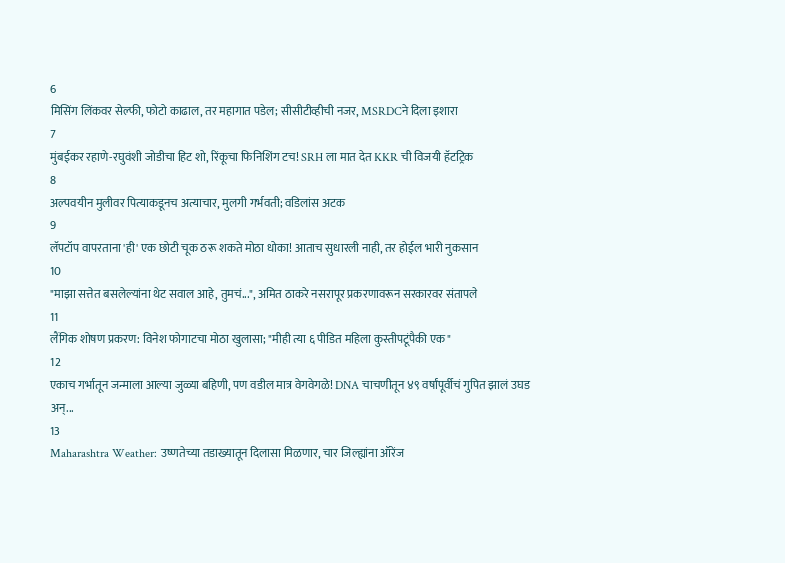6
मिसिंग लिंकवर सेल्फी, फोटो काढाल, तर महागात पडेल; सीसीटीव्हीची नजर, MSRDCने दिला इशारा
7
मुंबईकर रहाणे-रघुवंशी जोडीचा हिट शो, रिंकूचा फिनिशिंग टच! SRH ला मात देत KKR ची विजयी हॅटट्रिक
8
अल्पवयीन मुलीवर पित्याकडूनच अत्याचार, मुलगी गर्भवती; वडिलांस अटक
9
लॅपटॉप वापरताना 'ही' एक छोटी चूक ठरू शकते मोठा धोका! आताच सुधारली नाही, तर होईल भारी नुकसान
10
"माझा सत्तेत बसलेल्यांना थेट सवाल आहे, तुमचं...", अमित ठाकरे नसरापूर प्रकरणावरून सरकारवर संतापले
11
लैंगिक शोषण प्रकरण: विनेश फोगाटचा मोठा खुलासा; "मीही त्या ६ पीडित महिला कुस्तीपटूंपैकी एक"
12
एकाच गर्भातून जन्माला आल्या जुळ्या बहिणी, पण वडील मात्र वेगवेगळे! DNA चाचणीतून ४९ वर्षांपूर्वीचं गुपित झालं उघड अन्...
13
Maharashtra Weather: उष्णतेच्या तडाख्यातून दिलासा मिळणार, चार जिल्ह्यांना ऑरेंज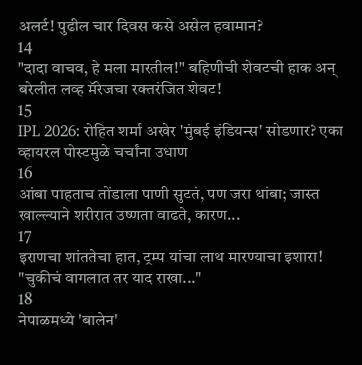अलर्ट! पुढील चार दिवस कसे असेल हवामान?
14
"दादा वाचव, हे मला मारतील!" बहिणीची शेवटची हाक अन् बरेलीत लव्ह मॅरेजचा रक्तरंजित शेवट!
15
IPL 2026: रोहित शर्मा अखेर 'मुंबई इंडियन्स' सोडणार? एका व्हायरल पोस्टमुळे चर्चांना उधाण
16
आंबा पाहताच तोंडाला पाणी सुटतं, पण जरा थांबा; जास्त खाल्ल्याने शरीरात उष्णता वाढते, कारण...
17
इराणचा शांततेचा हात, ट्रम्प यांचा लाथ मारण्याचा इशारा! "चुकीचं वागलात तर याद राखा..."
18
नेपाळमध्ये 'बालेन'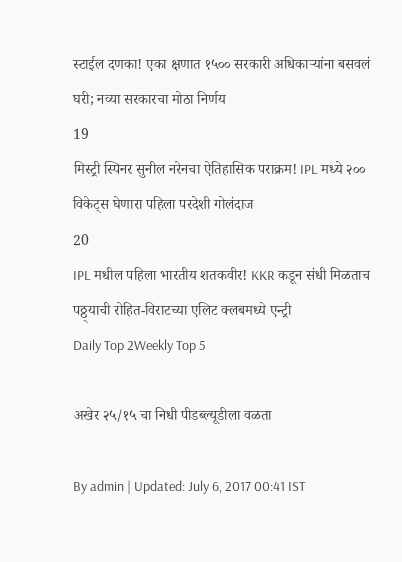स्टाईल दणका! एका क्षणात १५०० सरकारी अधिकाऱ्यांना बसवलं घरी; नव्या सरकारचा मोठा निर्णय
19
मिस्ट्री स्पिनर सुनील नरेनचा ऐतिहासिक पराक्रम! IPL मध्ये २०० विकेट्स घेणारा पहिला परदेशी गोलंदाज
20
IPL मधील पहिला भारतीय शतकवीर! KKR कडून संधी मिळताच पठ्ठ्याची रोहित-विराटच्या एलिट क्लबमध्ये एन्ट्री
Daily Top 2Weekly Top 5

अखेर २५/१५ चा निधी पीडब्ल्यूडीला वळता

By admin | Updated: July 6, 2017 00:41 IST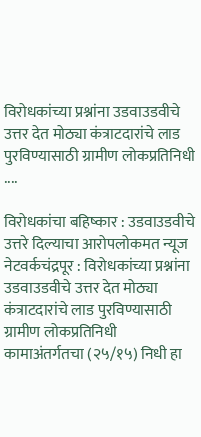विरोधकांच्या प्रश्नांना उडवाउडवीचे उत्तर देत मोठ्या कंत्राटदारांचे लाड पुरविण्यासाठी ग्रामीण लोकप्रतिनिधी ....

विरोधकांचा बहिष्कार : उडवाउडवीचे उत्तरे दिल्याचा आरोपलोकमत न्यूज नेटवर्कचंद्रपूर : विरोधकांच्या प्रश्नांना उडवाउडवीचे उत्तर देत मोठ्या कंत्राटदारांचे लाड पुरविण्यासाठी ग्रामीण लोकप्रतिनिधी कामाअंतर्गतचा (२५/१५) निधी हा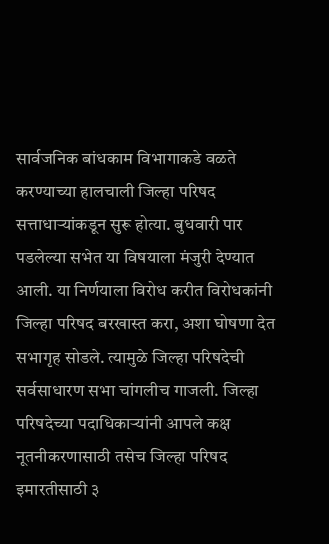सार्वजनिक बांधकाम विभागाकडे वळते करण्याच्या हालचाली जिल्हा परिषद सत्ताधाऱ्यांकडून सुरू होत्या. बुधवारी पार पडलेल्या सभेत या विषयाला मंजुरी देण्यात आली. या निर्णयाला विरोध करीत विरोधकांनी जिल्हा परिषद बरखास्त करा, अशा घोषणा देत सभागृह सोडले. त्यामुळे जिल्हा परिषदेची सर्वसाधारण सभा चांगलीच गाजली. जिल्हा परिषदेच्या पदाधिकाऱ्यांनी आपले कक्ष नूतनीकरणासाठी तसेच जिल्हा परिषद इमारतीसाठी ३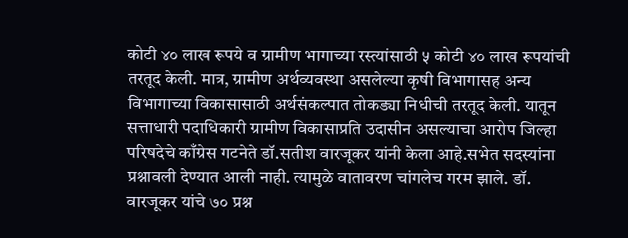कोटी ४० लाख रूपये व ग्रामीण भागाच्या रस्त्यांसाठी ५ कोटी ४० लाख रूपयांची तरतूद केली. मात्र, ग्रामीण अर्थव्यवस्था असलेल्या कृषी विभागासह अन्य विभागाच्या विकासासाठी अर्थसंकल्पात तोकड्या निधीची तरतूद केली. यातून सत्ताधारी पदाधिकारी ग्रामीण विकासाप्रति उदासीन असल्याचा आरोप जिल्हा परिषदेचे काँग्रेस गटनेते डॉ.सतीश वारजूकर यांनी केला आहे.सभेत सदस्यांना प्रश्नावली देण्यात आली नाही. त्यामुळे वातावरण चांगलेच गरम झाले. डॉ. वारजूकर यांचे ७० प्रश्न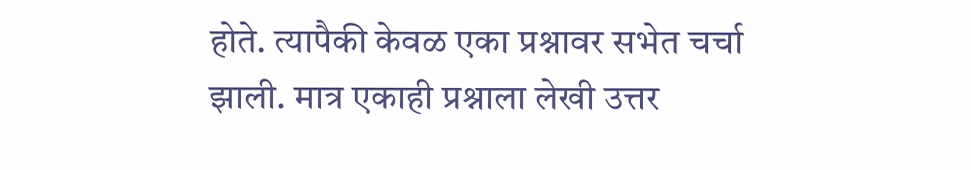होते. त्यापैकी केवळ एका प्रश्नावर सभेत चर्चा झाली. मात्र एकाही प्रश्नाला लेखी उत्तर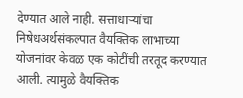देण्यात आले नाही. सत्ताधाऱ्यांचा निषेधअर्थसंकल्पात वैयक्तिक लाभाच्या योजनांवर केवळ एक कोटींची तरतूद करण्यात आली. त्यामुळे वैयक्तिक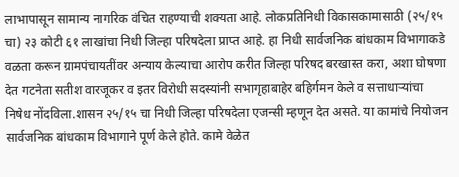लाभापासून सामान्य नागरिक वंचित राहण्याची शक्यता आहे. लोकप्रतिनिधी विकासकामासाठी (२५/१५ चा) २३ कोटी ६१ लाखांचा निधी जिल्हा परिषदेला प्राप्त आहे. हा निधी सार्वजनिक बांधकाम विभागाकडे वळता करून ग्रामपंचायतींवर अन्याय केल्याचा आरोप करीत जिल्हा परिषद बरखास्त करा, अशा घोषणा देत गटनेता सतीश वारजूकर व इतर विरोधी सदस्यांनी सभागृहाबाहेर बहिर्गमन केले व सत्ताधाऱ्यांचा निषेध नोंदविला.शासन २५/१५ चा निधी जिल्हा परिषदेला एजन्सी म्हणून देत असते. या कामांचे नियोजन सार्वजनिक बांधकाम विभागाने पूर्ण केले होते. कामे वेळेत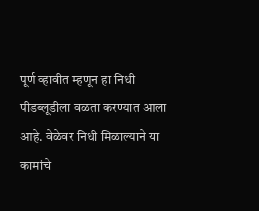पूर्ण व्हावीत म्हणून हा निधी पीडब्लूडीला वळता करण्यात आला आहे. वेळेवर निधी मिळाल्याने या कामांचे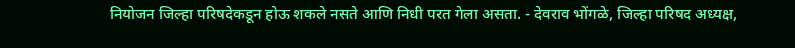नियोजन जिल्हा परिषदेकडून होऊ शकले नसते आणि निधी परत गेला असता. - देवराव भोंगळे, जिल्हा परिषद अध्यक्ष,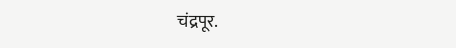चंद्रपूर.